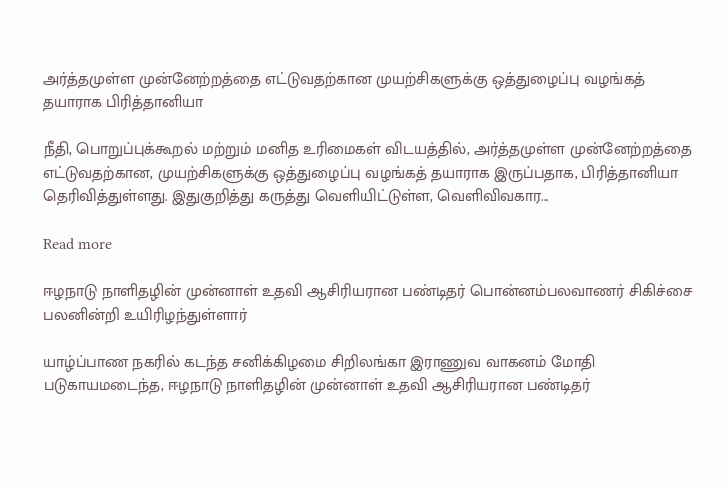அர்த்தமுள்ள முன்னேற்றத்தை எட்டுவதற்கான முயற்சிகளுக்கு ஒத்துழைப்பு வழங்கத் தயாராக பிரித்தானியா

நீதி, பொறுப்புக்கூறல் மற்றும் மனித உரிமைகள் விடயத்தில், அர்த்தமுள்ள முன்னேற்றத்தை எட்டுவதற்கான, முயற்சிகளுக்கு ஒத்துழைப்பு வழங்கத் தயாராக இருப்பதாக, பிரித்தானியா தெரிவித்துள்ளது. இதுகுறித்து கருத்து வெளியிட்டுள்ள, வெளிவிவகார...

Read more

ஈழநாடு நாளிதழின் முன்னாள் உதவி ஆசிரியரான பண்டிதர் பொன்னம்பலவாணர் சிகிச்சை பலனின்றி உயிரிழந்துள்ளார்

யாழ்ப்பாண நகரில் கடந்த சனிக்கிழமை சிறிலங்கா இராணுவ வாகனம் மோதி படுகாயமடைந்த, ஈழநாடு நாளிதழின் முன்னாள் உதவி ஆசிரியரான பண்டிதர்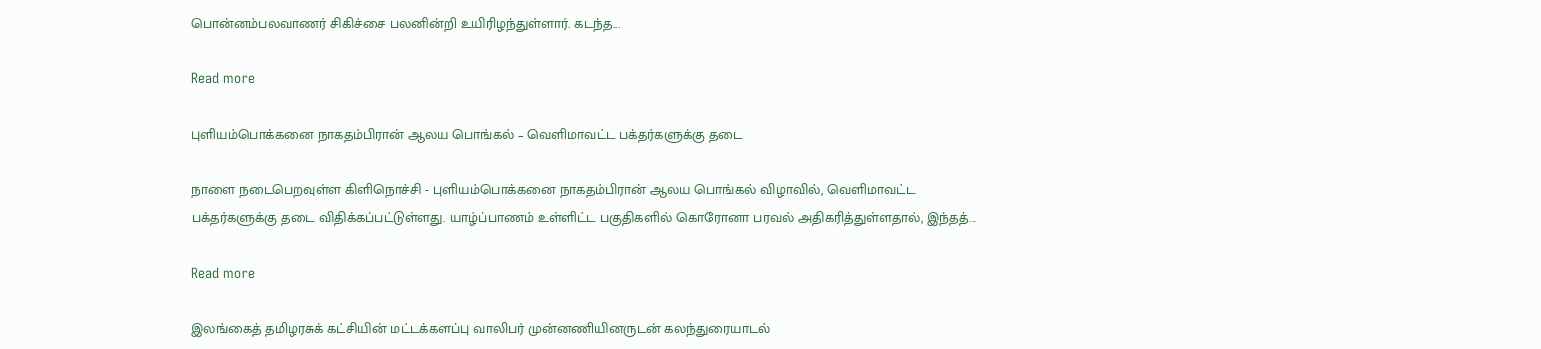பொன்னம்பலவாணர் சிகிச்சை பலனின்றி உயிரிழந்துள்ளார். கடந்த...

Read more

புளியம்பொக்கனை நாகதம்பிரான் ஆலய பொங்கல் – வெளிமாவட்ட பக்தர்களுக்கு தடை

நாளை நடைபெறவுள்ள கிளிநொச்சி - புளியம்பொக்கனை நாகதம்பிரான் ஆலய பொங்கல் விழாவில், வெளிமாவட்ட பக்தர்களுக்கு தடை விதிக்கப்பட்டுள்ளது. யாழ்ப்பாணம் உள்ளிட்ட பகுதிகளில் கொரோனா பரவல் அதிகரித்துள்ளதால், இந்தத்...

Read more

இலங்கைத் தமிழரசுக் கட்சியின் மட்டக்களப்பு வாலிபர் முன்னணியினருடன் கலந்துரையாடல்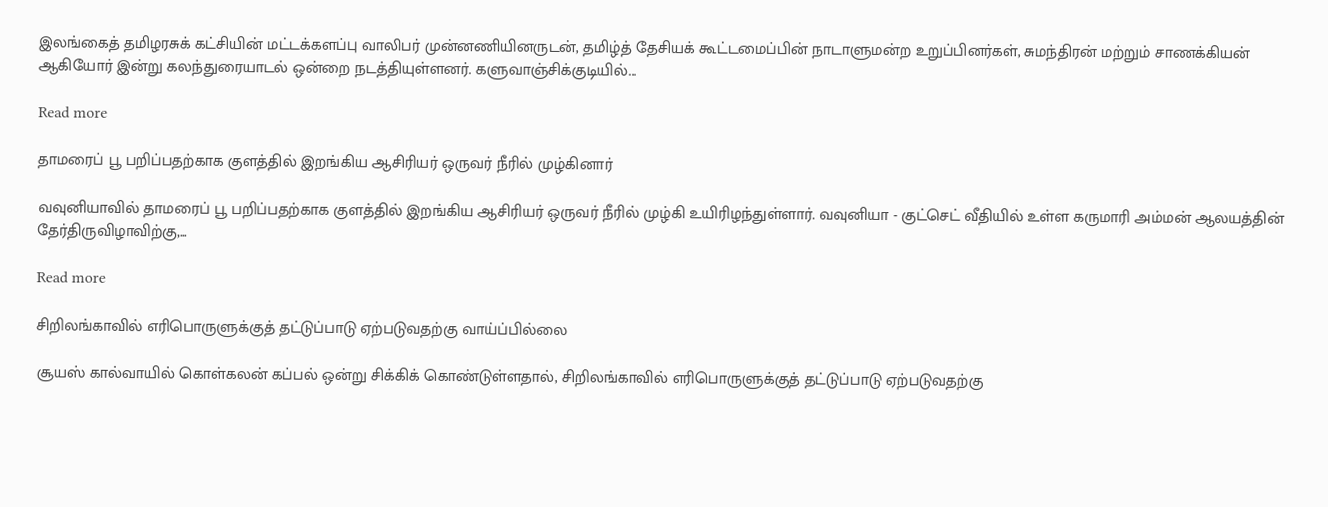இலங்கைத் தமிழரசுக் கட்சியின் மட்டக்களப்பு வாலிபர் முன்னணியினருடன், தமிழ்த் தேசியக் கூட்டமைப்பின் நாடாளுமன்ற உறுப்பினர்கள், சுமந்திரன் மற்றும் சாணக்கியன் ஆகியோர் இன்று கலந்துரையாடல் ஒன்றை நடத்தியுள்ளனர். களுவாஞ்சிக்குடியில்...

Read more

தாமரைப் பூ பறிப்பதற்காக குளத்தில் இறங்கிய ஆசிரியர் ஒருவர் நீரில் முழ்கினார்

வவுனியாவில் தாமரைப் பூ பறிப்பதற்காக குளத்தில் இறங்கிய ஆசிரியர் ஒருவர் நீரில் முழ்கி உயிரிழந்துள்ளார். வவுனியா - குட்செட் வீதியில் உள்ள கருமாரி அம்மன் ஆலயத்தின் தேர்திருவிழாவிற்கு,...

Read more

சிறிலங்காவில் எரிபொருளுக்குத் தட்டுப்பாடு ஏற்படுவதற்கு வாய்ப்பில்லை

சூயஸ் கால்வாயில் கொள்கலன் கப்பல் ஒன்று சிக்கிக் கொண்டுள்ளதால், சிறிலங்காவில் எரிபொருளுக்குத் தட்டுப்பாடு ஏற்படுவதற்கு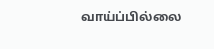வாய்ப்பில்லை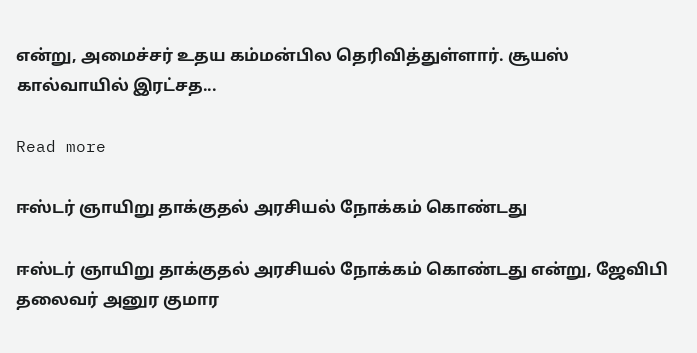என்று, அமைச்சர் உதய கம்மன்பில தெரிவித்துள்ளார். சூயஸ் கால்வாயில் இரட்சத...

Read more

ஈஸ்டர் ஞாயிறு தாக்குதல் அரசியல் நோக்கம் கொண்டது

ஈஸ்டர் ஞாயிறு தாக்குதல் அரசியல் நோக்கம் கொண்டது என்று, ஜேவிபி தலைவர் அனுர குமார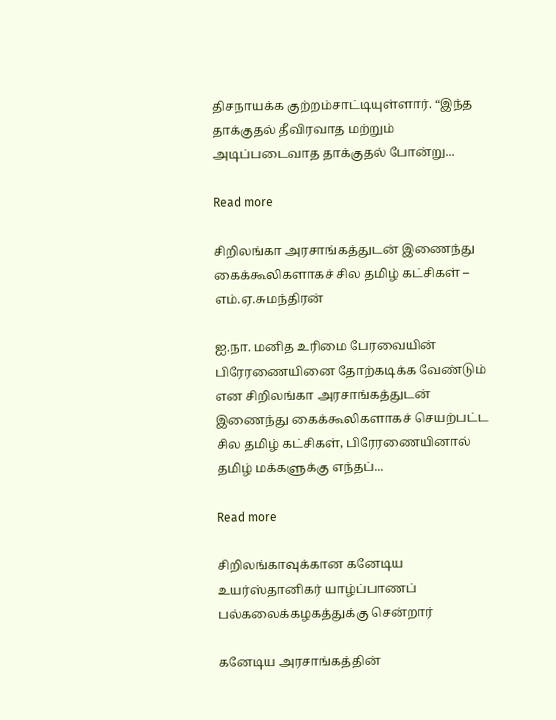திசநாயக்க குற்றம்சாட்டியுள்ளார். “இந்த தாக்குதல் தீவிரவாத மற்றும் அடிப்படைவாத தாக்குதல் போன்று...

Read more

சிறிலங்கா அரசாங்கத்துடன் இணைந்து கைக்கூலிகளாகச் சில தமிழ் கட்சிகள் – எம்.ஏ.சுமந்திரன்

ஐ.நா. மனித உரிமை பேரவையின் பிரேரணையினை தோற்கடிக்க வேண்டும் என சிறிலங்கா அரசாங்கத்துடன் இணைந்து கைக்கூலிகளாகச் செயற்பட்ட சில தமிழ் கட்சிகள், பிரேரணையினால் தமிழ் மக்களுக்கு எந்தப்...

Read more

சிறிலங்காவுக்கான கனேடிய உயர்ஸ்தானிகர் யாழ்ப்பாணப் பல்கலைக்கழகத்துக்கு சென்றார்

கனேடிய அரசாங்கத்தின்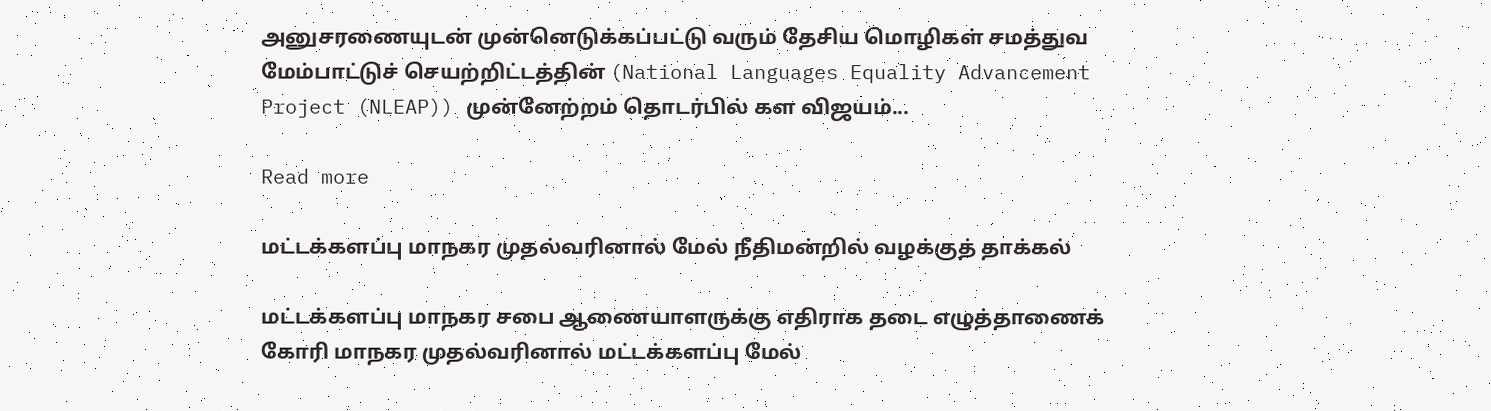அனுசரணையுடன் முன்னெடுக்கப்பட்டு வரும் தேசிய மொழிகள் சமத்துவ மேம்பாட்டுச் செயற்றிட்டத்தின் (National Languages Equality Advancement Project (NLEAP)) முன்னேற்றம் தொடர்பில் கள விஜயம்...

Read more

மட்டக்களப்பு மாநகர முதல்வரினால் மேல் நீதிமன்றில் வழக்குத் தாக்கல்

மட்டக்களப்பு மாநகர சபை ஆணையாளருக்கு எதிராக தடை எழுத்தாணைக் கோரி மாநகர முதல்வரினால் மட்டக்களப்பு மேல்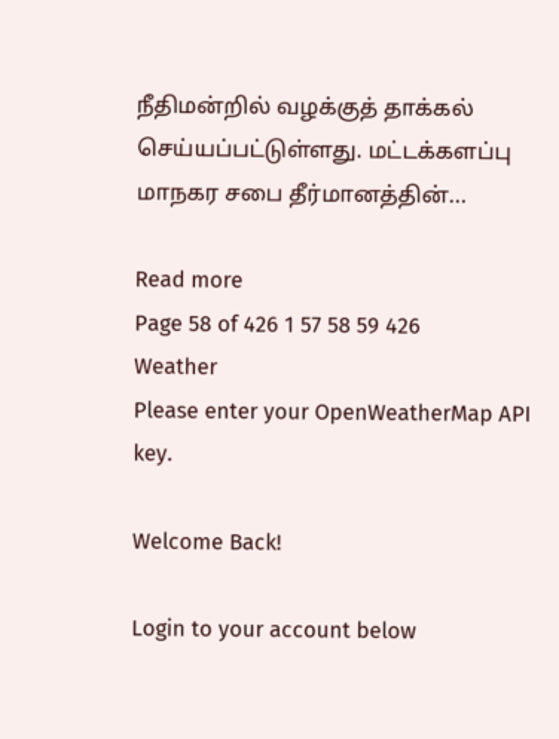நீதிமன்றில் வழக்குத் தாக்கல் செய்யப்பட்டுள்ளது. மட்டக்களப்பு மாநகர சபை தீர்மானத்தின்...

Read more
Page 58 of 426 1 57 58 59 426
Weather
Please enter your OpenWeatherMap API key.

Welcome Back!

Login to your account below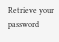Retrieve your password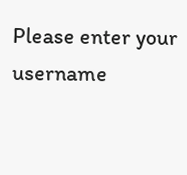Please enter your username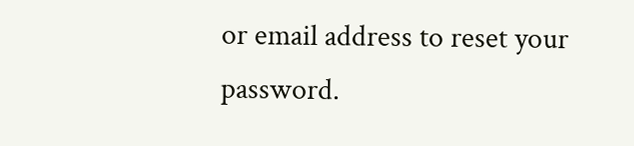or email address to reset your password.